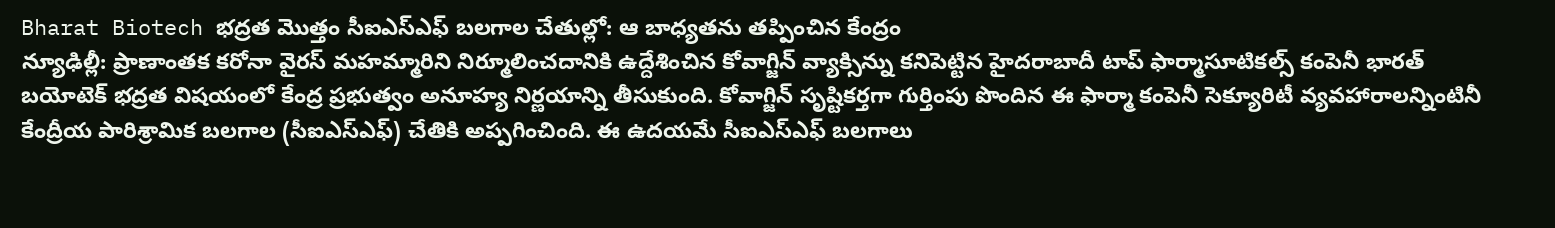Bharat Biotech భద్రత మొత్తం సీఐఎస్ఎఫ్ బలగాల చేతుల్లో: ఆ బాధ్యతను తప్పించిన కేంద్రం
న్యూఢిల్లీ: ప్రాణాంతక కరోనా వైరస్ మహమ్మారిని నిర్మూలించదానికి ఉద్దేశించిన కోవాగ్జిన్ వ్యాక్సిన్ను కనిపెట్టిన హైదరాబాదీ టాప్ ఫార్మాసూటికల్స్ కంపెనీ భారత్ బయోటెక్ భద్రత విషయంలో కేంద్ర ప్రభుత్వం అనూహ్య నిర్ణయాన్ని తీసుకుంది. కోవాగ్జిన్ సృష్టికర్తగా గుర్తింపు పొందిన ఈ ఫార్మా కంపెనీ సెక్యూరిటీ వ్యవహారాలన్నింటినీ కేంద్రీయ పారిశ్రామిక బలగాల (సీఐఎస్ఎఫ్) చేతికి అప్పగించింది. ఈ ఉదయమే సీఐఎస్ఎఫ్ బలగాలు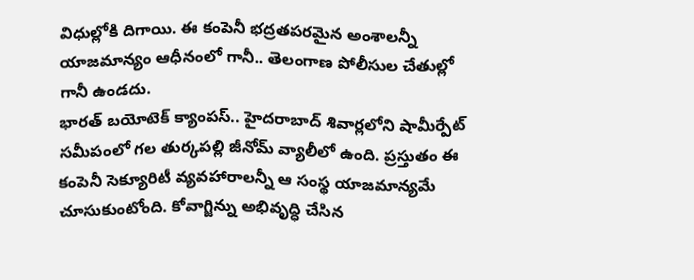విధుల్లోకి దిగాయి. ఈ కంపెనీ భద్రతపరమైన అంశాలన్నీ యాజమాన్యం ఆధీనంలో గానీ.. తెలంగాణ పోలీసుల చేతుల్లో గానీ ఉండదు.
భారత్ బయోటెక్ క్యాంపస్.. హైదరాబాద్ శివార్లలోని షామీర్పేట్ సమీపంలో గల తుర్కపల్లి జీనోమ్ వ్యాలీలో ఉంది. ప్రస్తుతం ఈ కంపెనీ సెక్యూరిటీ వ్యవహారాలన్నీ ఆ సంస్థ యాజమాన్యమే చూసుకుంటోంది. కోవాగ్జిన్ను అభివృద్ధి చేసిన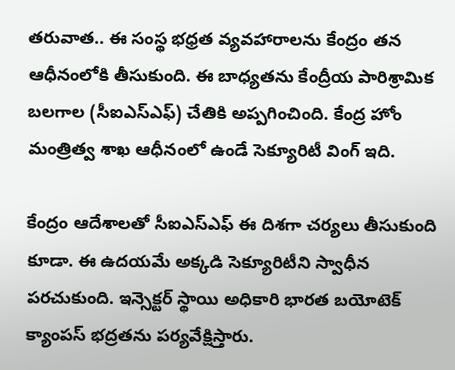తరువాత.. ఈ సంస్థ భధ్రత వ్యవహారాలను కేంద్రం తన ఆధీనంలోకి తీసుకుంది. ఈ బాధ్యతను కేంద్రీయ పారిశ్రామిక బలగాల (సీఐఎస్ఎఫ్) చేతికి అప్పగించింది. కేంద్ర హోం మంత్రిత్వ శాఖ ఆధీనంలో ఉండే సెక్యూరిటీ వింగ్ ఇది.

కేంద్రం ఆదేశాలతో సీఐఎస్ఎఫ్ ఈ దిశగా చర్యలు తీసుకుంది కూడా. ఈ ఉదయమే అక్కడి సెక్యూరిటీని స్వాధీన పరచుకుంది. ఇన్సెక్టర్ స్థాయి అధికారి భారత బయోటెక్ క్యాంపస్ భద్రతను పర్యవేక్షిస్తారు.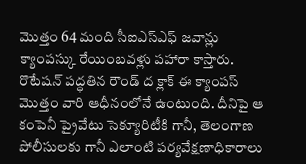మొత్తం 64 మంది సీఐఎస్ఎఫ్ జవాన్లు క్యాంపస్కు రేయింబవళ్లు పహారా కాస్తారు. రొటేషన్ పద్ధతిన రౌండ్ ద క్లాక్ ఈ క్యాంపస్ మొత్తం వారి ఆధీనంలోనే ఉంటుంది. దీనిపై ఆ కంపెనీ ప్రైవేటు సెక్యూరిటీకి గానీ, తెలంగాణ పోలీసులకు గానీ ఎలాంటి పర్యవేక్షణాధికారాలు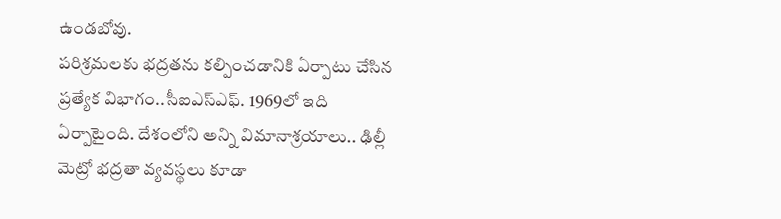ఉండబోవు.
పరిశ్రమలకు భద్రతను కల్పించడానికి ఏర్పాటు చేసిన ప్రత్యేక విభాగం..సీఐఎస్ఎఫ్. 1969లో ఇది ఏర్పాటైంది. దేశంలోని అన్ని విమానాశ్రయాలు.. ఢిల్లీ మెట్రో భద్రతా వ్యవస్థలు కూడా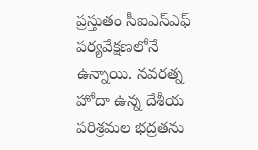ప్రస్తుతం సీఐఎస్ఎఫ్ పర్యవేక్షణలోనే ఉన్నాయి. నవరత్న హోదా ఉన్న దేశీయ పరిశ్రమల భద్రతను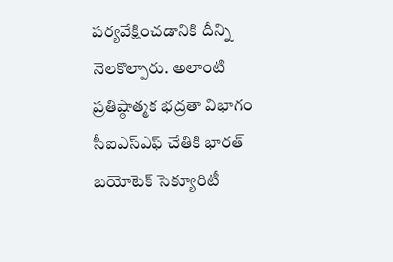పర్యవేక్షించడానికి దీన్ని నెలకొల్పారు. అలాంటి ప్రతిష్ఠాత్మక భద్రతా విభాగం సీఐఎస్ఎఫ్ చేతికి భారత్ బయోటెక్ సెక్యూరిటీ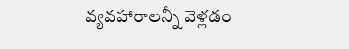వ్యవహారాలన్నీ వెళ్లడం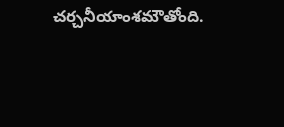చర్చనీయాంశమౌతోంది.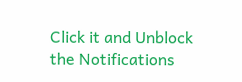Click it and Unblock the Notifications